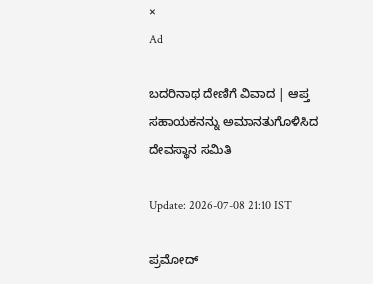×
Ad

ಬದರಿನಾಥ ದೇಣಿಗೆ ವಿವಾದ | ಆಪ್ತ ಸಹಾಯಕನನ್ನು ಅಮಾನತುಗೊಳಿಸಿದ ದೇವಸ್ಥಾನ ಸಮಿತಿ

Update: 2026-07-08 21:10 IST

ಪ್ರಮೋದ್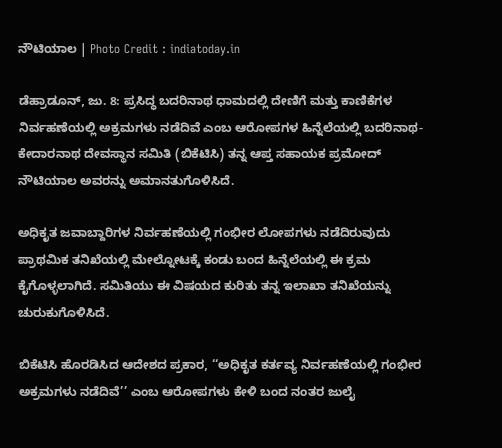ನೌಟಿಯಾಲ | Photo Credit : indiatoday.in

ಡೆಹ್ರಾಡೂನ್, ಜು. 8: ಪ್ರಸಿದ್ಧ ಬದರಿನಾಥ ಧಾಮದಲ್ಲಿ ದೇಣಿಗೆ ಮತ್ತು ಕಾಣಿಕೆಗಳ ನಿರ್ವಹಣೆಯಲ್ಲಿ ಅಕ್ರಮಗಳು ನಡೆದಿವೆ ಎಂಬ ಆರೋಪಗಳ ಹಿನ್ನೆಲೆಯಲ್ಲಿ ಬದರಿನಾಥ-ಕೇದಾರನಾಥ ದೇವಸ್ಥಾನ ಸಮಿತಿ (ಬಿಕೆಟಿಸಿ) ತನ್ನ ಆಪ್ತ ಸಹಾಯಕ ಪ್ರಮೋದ್ ನೌಟಿಯಾಲ ಅವರನ್ನು ಅಮಾನತುಗೊಳಿಸಿದೆ.

ಅಧಿಕೃತ ಜವಾಬ್ದಾರಿಗಳ ನಿರ್ವಹಣೆಯಲ್ಲಿ ಗಂಭೀರ ಲೋಪಗಳು ನಡೆದಿರುವುದು ಪ್ರಾಥಮಿಕ ತನಿಖೆಯಲ್ಲಿ ಮೇಲ್ನೋಟಕ್ಕೆ ಕಂಡು ಬಂದ ಹಿನ್ನೆಲೆಯಲ್ಲಿ ಈ ಕ್ರಮ ಕೈಗೊಳ್ಳಲಾಗಿದೆ. ಸಮಿತಿಯು ಈ ವಿಷಯದ ಕುರಿತು ತನ್ನ ಇಲಾಖಾ ತನಿಖೆಯನ್ನು ಚುರುಕುಗೊಳಿಸಿದೆ.

ಬಿಕೆಟಿಸಿ ಹೊರಡಿಸಿದ ಆದೇಶದ ಪ್ರಕಾರ, ‘‘ಅಧಿಕೃತ ಕರ್ತವ್ಯ ನಿರ್ವಹಣೆಯಲ್ಲಿ ಗಂಭೀರ ಅಕ್ರಮಗಳು ನಡೆದಿವೆ’’ ಎಂಬ ಆರೋಪಗಳು ಕೇಳಿ ಬಂದ ನಂತರ ಜುಲೈ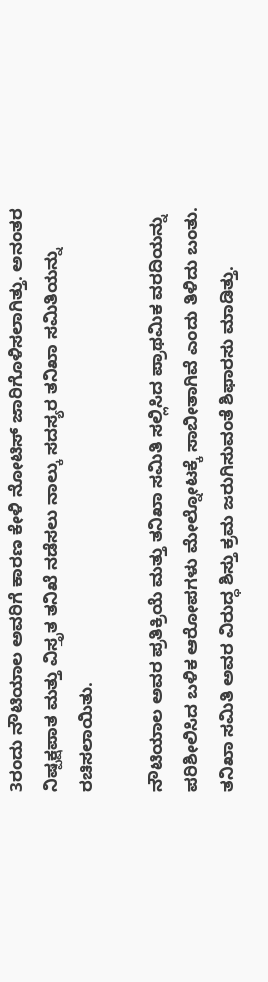3ರಂದು ನೌಟಿಯಾಲ ಅವರಿಗೆ ಕಾರಣ ಕೇಳಿ ನೋಟಿಸ್ ಜಾರಿಗೊಳಿಸಲಾಗಿತ್ತು. ಅನಂತರ ನಿಷ್ಪಕ್ಷಪಾತ ಮತ್ತು ವಿಸ್ತೃತ ತನಿಖೆ ನಡೆಸಲು ನಾಲ್ಕು ಸದಸ್ಯರ ತನಿಖಾ ಸಮಿತಿಯನ್ನು ರಚಿಸಲಾಯಿತು.

ನೌಟಿಯಾಲ ಅವರ ಪ್ರತಿಕ್ರಿಯೆ ಮತ್ತು ತನಿಖಾ ಸಮಿತಿ ಸಲ್ಲಿಸಿದ ಪ್ರಾಥಮಿಕ ವರದಿಯನ್ನು ಪರಿಶೀಲಿಸಿದ ಬಳಿಕ ಆರೋಪಗಳು ಮೇಲ್ನೋಟಕ್ಕೆ ಸಾಬೀತಾಗಿವೆ ಎಂದು ತಿಳಿದು ಬಂತು. ತನಿಖಾ ಸಮಿತಿ ಅವರ ವಿರುದ್ಧ ಶಿಸ್ತು ಕ್ರಮ ಜರುಗಿಸುವಂತೆ ಶಿಫಾರಸು ಮಾಡಿತ್ತು.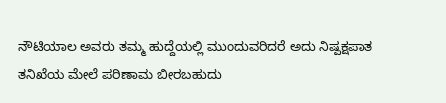ನೌಟಿಯಾಲ ಅವರು ತಮ್ಮ ಹುದ್ದೆಯಲ್ಲಿ ಮುಂದುವರಿದರೆ ಅದು ನಿಷ್ಪಕ್ಷಪಾತ ತನಿಖೆಯ ಮೇಲೆ ಪರಿಣಾಮ ಬೀರಬಹುದು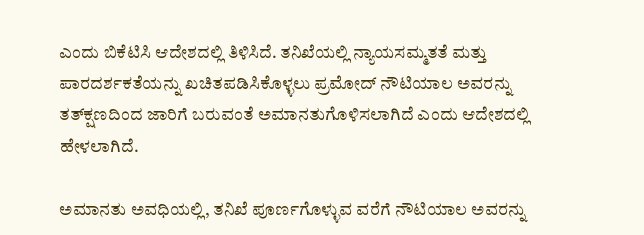ಎಂದು ಬಿಕೆಟಿಸಿ ಆದೇಶದಲ್ಲಿ ತಿಳಿಸಿದೆ. ತನಿಖೆಯಲ್ಲಿ ನ್ಯಾಯಸಮ್ಮತತೆ ಮತ್ತು ಪಾರದರ್ಶಕತೆಯನ್ನು ಖಚಿತಪಡಿಸಿಕೊಳ್ಳಲು ಪ್ರಮೋದ್ ನೌಟಿಯಾಲ ಅವರನ್ನು ತತ್‌ಕ್ಷಣದಿಂದ ಜಾರಿಗೆ ಬರುವಂತೆ ಅಮಾನತುಗೊಳಿಸಲಾಗಿದೆ ಎಂದು ಆದೇಶದಲ್ಲಿ ಹೇಳಲಾಗಿದೆ.

ಅಮಾನತು ಅವಧಿಯಲ್ಲಿ, ತನಿಖೆ ಪೂರ್ಣಗೊಳ್ಳುವ ವರೆಗೆ ನೌಟಿಯಾಲ ಅವರನ್ನು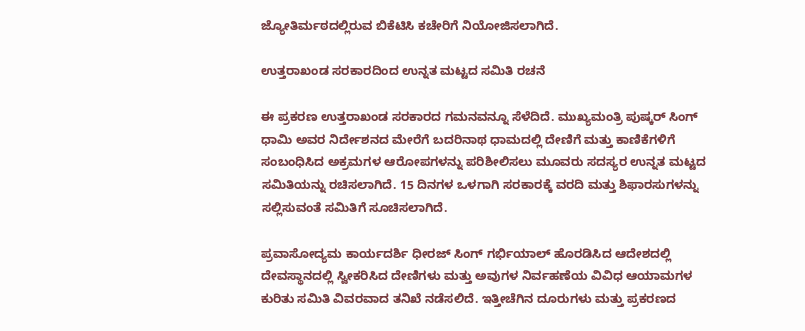ಜ್ಯೋತಿರ್ಮಠದಲ್ಲಿರುವ ಬಿಕೆಟಿಸಿ ಕಚೇರಿಗೆ ನಿಯೋಜಿಸಲಾಗಿದೆ.

ಉತ್ತರಾಖಂಡ ಸರಕಾರದಿಂದ ಉನ್ನತ ಮಟ್ಟದ ಸಮಿತಿ ರಚನೆ

ಈ ಪ್ರಕರಣ ಉತ್ತರಾಖಂಡ ಸರಕಾರದ ಗಮನವನ್ನೂ ಸೆಳೆದಿದೆ. ಮುಖ್ಯಮಂತ್ರಿ ಪುಷ್ಕರ್ ಸಿಂಗ್ ಧಾಮಿ ಅವರ ನಿರ್ದೇಶನದ ಮೇರೆಗೆ ಬದರಿನಾಥ ಧಾಮದಲ್ಲಿ ದೇಣಿಗೆ ಮತ್ತು ಕಾಣಿಕೆಗಳಿಗೆ ಸಂಬಂಧಿಸಿದ ಅಕ್ರಮಗಳ ಆರೋಪಗಳನ್ನು ಪರಿಶೀಲಿಸಲು ಮೂವರು ಸದಸ್ಯರ ಉನ್ನತ ಮಟ್ಟದ ಸಮಿತಿಯನ್ನು ರಚಿಸಲಾಗಿದೆ. 15 ದಿನಗಳ ಒಳಗಾಗಿ ಸರಕಾರಕ್ಕೆ ವರದಿ ಮತ್ತು ಶಿಫಾರಸುಗಳನ್ನು ಸಲ್ಲಿಸುವಂತೆ ಸಮಿತಿಗೆ ಸೂಚಿಸಲಾಗಿದೆ.

ಪ್ರವಾಸೋದ್ಯಮ ಕಾರ್ಯದರ್ಶಿ ಧೀರಜ್ ಸಿಂಗ್ ಗರ್ಭಿಯಾಲ್ ಹೊರಡಿಸಿದ ಆದೇಶದಲ್ಲಿ ದೇವಸ್ಥಾನದಲ್ಲಿ ಸ್ವೀಕರಿಸಿದ ದೇಣಿಗಳು ಮತ್ತು ಅವುಗಳ ನಿರ್ವಹಣೆಯ ವಿವಿಧ ಆಯಾಮಗಳ ಕುರಿತು ಸಮಿತಿ ವಿವರವಾದ ತನಿಖೆ ನಡೆಸಲಿದೆ. ಇತ್ತೀಚೆಗಿನ ದೂರುಗಳು ಮತ್ತು ಪ್ರಕರಣದ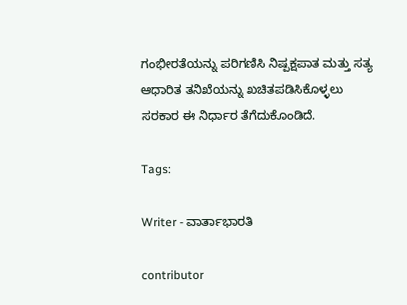ಗಂಭೀರತೆಯನ್ನು ಪರಿಗಣಿಸಿ ನಿಷ್ಪಕ್ಷಪಾತ ಮತ್ತು ಸತ್ಯ ಆಧಾರಿತ ತನಿಖೆಯನ್ನು ಖಚಿತಪಡಿಸಿಕೊಳ್ಳಲು ಸರಕಾರ ಈ ನಿರ್ಧಾರ ತೆಗೆದುಕೊಂಡಿದೆ.

Tags:

Writer - ವಾರ್ತಾಭಾರತಿ

contributor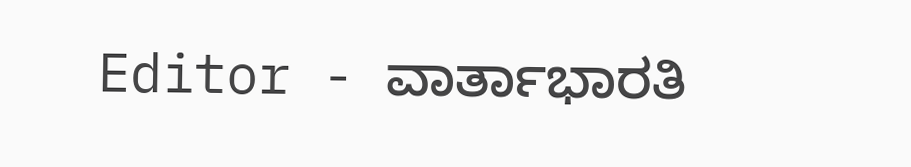Editor - ವಾರ್ತಾಭಾರತಿ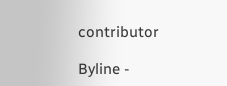contributor

Byline -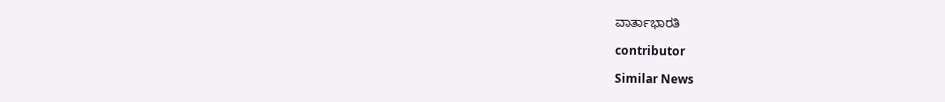ವಾರ್ತಾಭಾರತಿ

contributor

Similar News